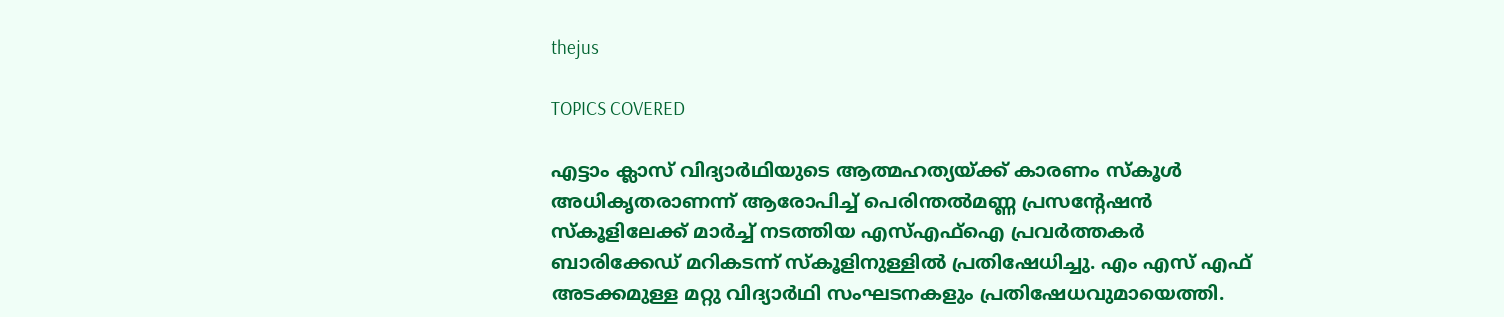thejus

TOPICS COVERED

എട്ടാം ക്ലാസ് വിദ്യാർഥിയുടെ ആത്മഹത്യയ്ക്ക് കാരണം സ്കൂൾ അധികൃതരാണന്ന് ആരോപിച്ച് പെരിന്തൽമണ്ണ പ്രസന്‍റേഷൻ സ്കൂളിലേക്ക് മാർച്ച് നടത്തിയ എസ്എഫ്ഐ പ്രവർത്തകർ ബാരിക്കേഡ് മറികടന്ന് സ്കൂളിനുള്ളിൽ പ്രതിഷേധിച്ചു. എം എസ് എഫ് അടക്കമുള്ള മറ്റു വിദ്യാർഥി സംഘടനകളും പ്രതിഷേധവുമായെത്തി.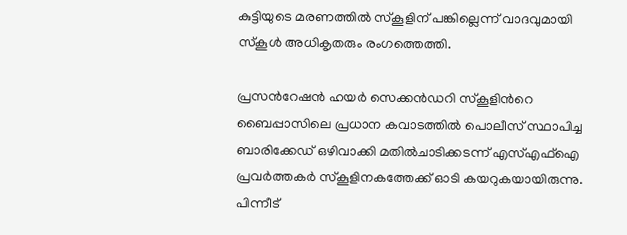കുട്ടിയുടെ മരണത്തിൽ സ്കൂളിന് പങ്കില്ലെന്ന് വാദവുമായി സ്കൂൾ അധികൃതരും രംഗത്തെത്തി.

പ്രസന്‍റേഷൻ ഹയർ സെക്കൻഡറി സ്കൂളിന്‍റെ ബൈപ്പാസിലെ പ്രധാന കവാടത്തിൽ പൊലീസ് സ്ഥാപിച്ച ബാരിക്കേഡ് ഒഴിവാക്കി മതിൽചാടിക്കടന്ന് എസ്എഫ്ഐ പ്രവർത്തകർ സ്കൂളിനകത്തേക്ക് ഓടി കയറുകയായിരുന്നു. പിന്നീട്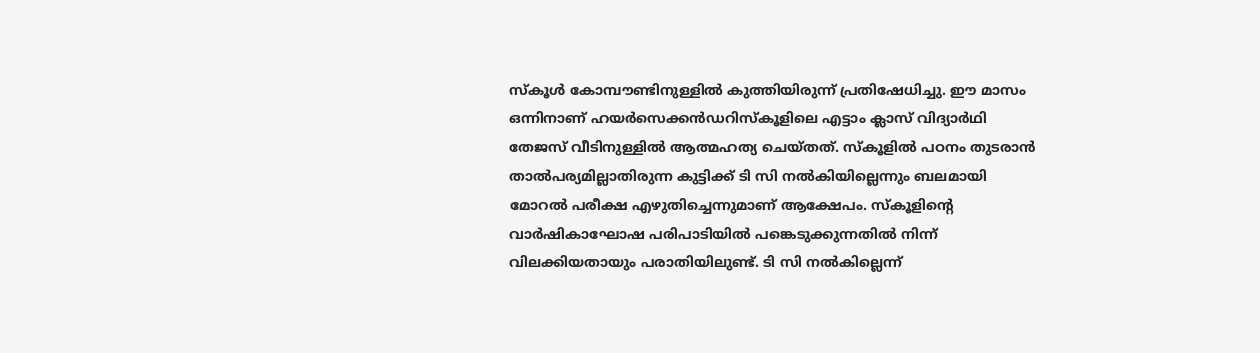സ്കൂൾ കോമ്പൗണ്ടിനുള്ളിൽ കുത്തിയിരുന്ന് പ്രതിഷേധിച്ചു. ഈ മാസം ഒന്നിനാണ് ഹയർസെക്കൻഡറിസ്കൂളിലെ എട്ടാം ക്ലാസ് വിദ്യാർഥി തേജസ് വീടിനുള്ളിൽ ആത്മഹത്യ ചെയ്തത്. സ്കൂളിൽ പഠനം തുടരാൻ താൽപര്യമില്ലാതിരുന്ന കുട്ടിക്ക് ടി സി നൽകിയില്ലെന്നും ബലമായി മോറൽ പരീക്ഷ എഴുതിച്ചെന്നുമാണ് ആക്ഷേപം. സ്കൂളിന്‍റെ വാർഷികാഘോഷ പരിപാടിയിൽ പങ്കെടുക്കുന്നതിൽ നിന്ന് വിലക്കിയതായും പരാതിയിലുണ്ട്. ടി സി നൽകില്ലെന്ന്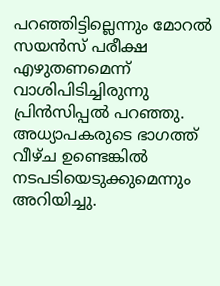പറഞ്ഞിട്ടില്ലെന്നും മോറൽ സയൻസ് പരീക്ഷ എഴുതണമെന്ന് വാശിപിടിച്ചിരുന്നു പ്രിൻസിപ്പൽ പറഞ്ഞു. അധ്യാപകരുടെ ഭാഗത്ത് വീഴ്ച ഉണ്ടെങ്കിൽ നടപടിയെടുക്കുമെന്നും അറിയിച്ചു.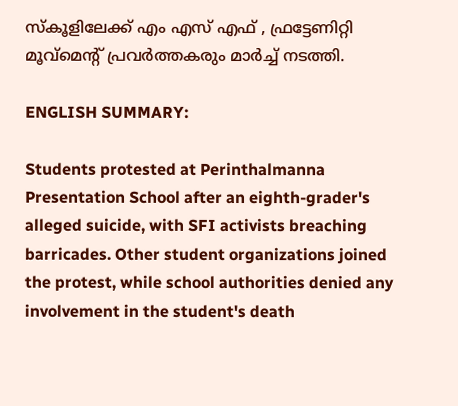സ്കൂളിലേക്ക് എം എസ് എഫ് , ഫ്രട്ടേണിറ്റി മൂവ്മെന്‍റ് പ്രവർത്തകരും മാർച്ച് നടത്തി.

ENGLISH SUMMARY:

Students protested at Perinthalmanna Presentation School after an eighth-grader's alleged suicide, with SFI activists breaching barricades. Other student organizations joined the protest, while school authorities denied any involvement in the student's death